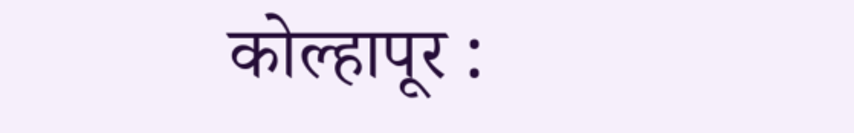कोल्हापूर :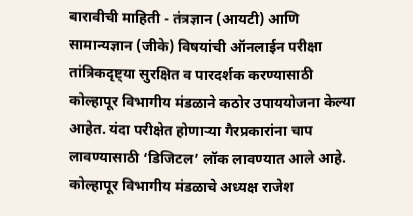बारावीची माहिती - तंत्रज्ञान (आयटी) आणि सामान्यज्ञान (जीके) विषयांची ऑनलाईन परीक्षा तांत्रिकदृष्ट्या सुरक्षित व पारदर्शक करण्यासाठी कोल्हापूर विभागीय मंडळाने कठोर उपाययोजना केल्या आहेत. यंदा परीक्षेत होणाऱ्या गैरप्रकारांना चाप लावण्यासाठी ‘डिजिटल’ लॉक लावण्यात आले आहे. कोल्हापूर विभागीय मंडळाचे अध्यक्ष राजेश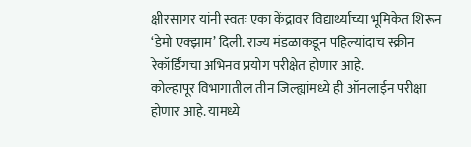क्षीरसागर यांनी स्वतः एका केंद्रावर विद्यार्थ्याच्या भूमिकेत शिरून ‘डेमो एक्झाम’ दिली. राज्य मंडळाकडून पहिल्यांदाच स्क्रीन रेकॉर्डिंगचा अभिनव प्रयोग परीक्षेत होणार आहे.
कोल्हापूर विभागातील तीन जिल्ह्यांमध्ये ही ऑनलाईन परीक्षा होणार आहे. यामध्ये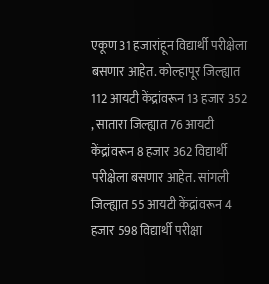एकूण 31 हजारांहून विद्यार्थी परीक्षेला बसणार आहेत. कोल्हापूर जिल्ह्यात 112 आयटी केंद्रांवरून 13 हजार 352 , सातारा जिल्ह्यात 76 आयटी केंद्रांवरून 8 हजार 362 विद्यार्थी परीक्षेला बसणार आहेत. सांगली जिल्ह्यात 55 आयटी केंद्रांवरून 4 हजार 598 विद्यार्थी परीक्षा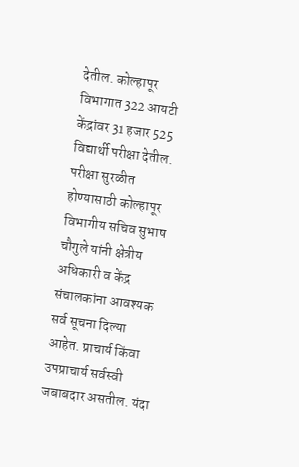देतील. कोल्हापूर विभागात 322 आयटी केंद्रांवर 31 हजार 525 विद्यार्थी परीक्षा देतील.
परीक्षा सुरळीत होण्यासाठी कोल्हापूर विभागीय सचिव सुभाष चौगुले यांनी क्षेत्रीय अधिकारी व केंद्र संचालकांना आवश्यक सर्व सूचना दिल्या आहेत. प्राचार्य किंवा उपप्राचार्य सर्वस्वी जबाबदार असतील. यंदा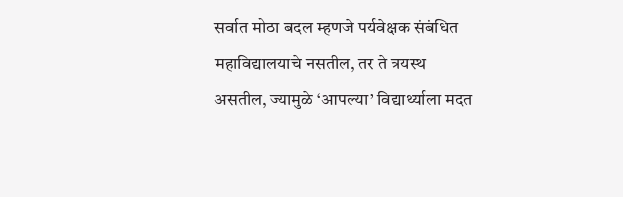सर्वात मोठा बदल म्हणजे पर्यवेक्षक संबंधित महाविद्यालयाचे नसतील, तर ते त्रयस्थ असतील, ज्यामुळे ‘आपल्या’ विद्यार्थ्याला मदत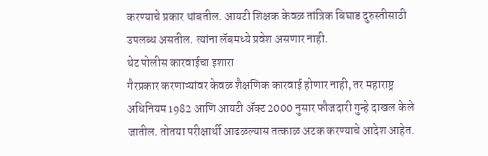करण्याचे प्रकार थांबतील. आयटी शिक्षक केवळ तांत्रिक बिघाड दुरुस्तीसाठी उपलब्ध असतील. त्यांना लॅबमध्ये प्रवेश असणार नाही.
थेट पोलीस कारवाईचा इशारा
गैरप्रकार करणाऱ्यांवर केवळ शैक्षणिक कारवाई होणार नाही, तर महाराष्ट्र अधिनियम 1982 आणि आयटी ॲक्ट 2000 नुसार फौजदारी गुन्हे दाखल केले जातील. तोतया परीक्षार्थी आढळल्यास तत्काळ अटक करण्याचे आदेश आहेत.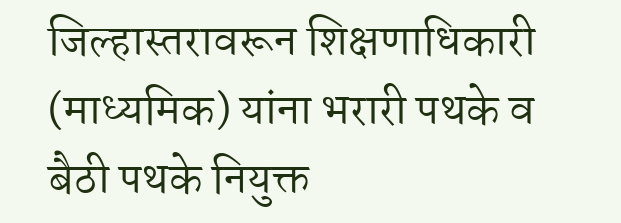जिल्हास्तरावरून शिक्षणाधिकारी (माध्यमिक) यांना भरारी पथके व बैठी पथके नियुक्त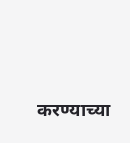करण्याच्या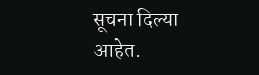सूचना दिल्या आहेत.